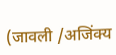(जावली /अजिंक्य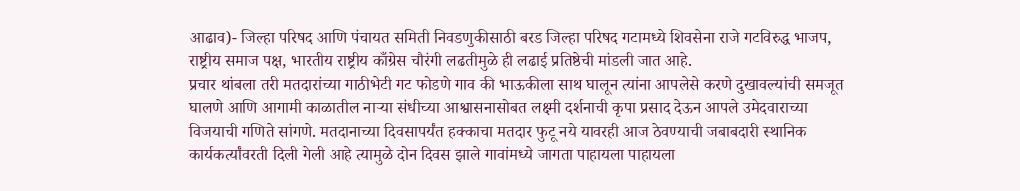आढाव)- जिल्हा परिषद आणि पंचायत समिती निवडणुकीसाठी बरड जिल्हा परिषद गटामध्ये शिवसेना राजे गटविरुद्ध भाजप, राष्ट्रीय समाज पक्ष, भारतीय राष्ट्रीय काँग्रेस चौरंगी लढतीमुळे ही लढाई प्रतिष्ठेची मांडली जात आहे.
प्रचार थांबला तरी मतदारांच्या गाठीभेटी गट फोडणे गाव की भाऊकीला साथ घालून त्यांना आपलेसे करणे दुखावल्यांची समजूत घालणे आणि आगामी काळातील नाऱ्या संधीच्या आश्वासनासोबत लक्ष्मी दर्शनाची कृपा प्रसाद देऊन आपले उमेदवाराच्या विजयाची गणिते सांगणे. मतदानाच्या दिवसापर्यंत हक्काचा मतदार फुटू नये यावरही आज ठेवण्याची जबाबदारी स्थानिक कार्यकर्त्यांवरती दिली गेली आहे त्यामुळे दोन दिवस झाले गावांमध्ये जागता पाहायला पाहायला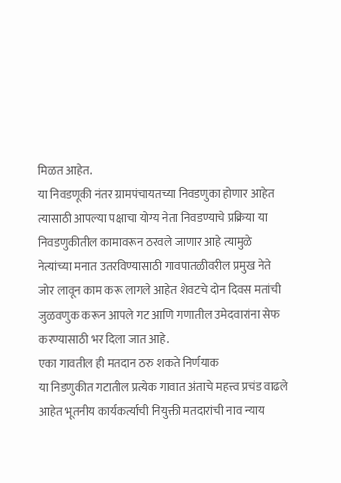मिळत आहेत.
या निवडणूकी नंतर ग्रामपंचायतच्या निवडणुका होणार आहेत त्यासाठी आपल्या पक्षाचा योग्य नेता निवडण्याचे प्रक्रिया या निवडणुकीतील कामावरून ठरवले जाणार आहे त्यामुळे नेत्यांच्या मनात उतरविण्यासाठी गावपातळीवरील प्रमुख नेते जोर लावून काम करू लागले आहेत शेवटचे दोन दिवस मतांची जुळवणुक करून आपले गट आणि गणातील उमेदवारांना सेफ करण्यासाठी भर दिला जात आहे.
एका गावतील ही मतदान ठरु शकते निर्णयाक
या निडणुकीत गटातील प्रत्येक गावात अंताचे महत्त्व प्रचंड वाढले आहेत भूतनीय कार्यकर्त्याची नियुक्ती मतदारांची नाव न्याय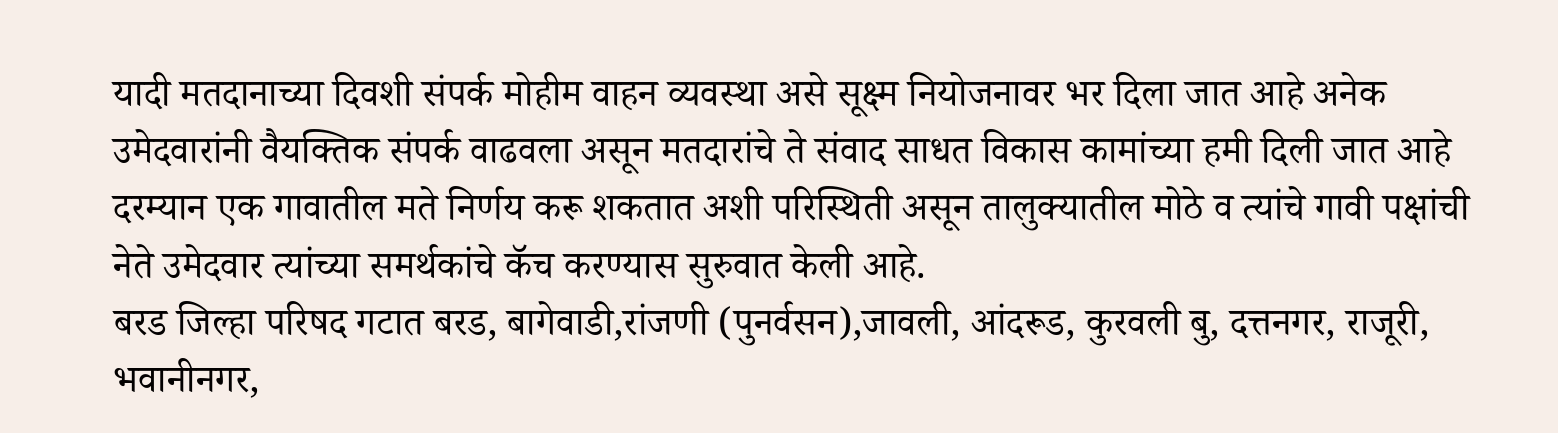यादी मतदानाच्या दिवशी संपर्क मोहीम वाहन व्यवस्था असे सूक्ष्म नियोजनावर भर दिला जात आहे अनेक उमेदवारांनी वैयक्तिक संपर्क वाढवला असून मतदारांचे ते संवाद साधत विकास कामांच्या हमी दिली जात आहे दरम्यान एक गावातील मते निर्णय करू शकतात अशी परिस्थिती असून तालुक्यातील मोठे व त्यांचे गावी पक्षांची नेते उमेदवार त्यांच्या समर्थकांचे कॅच करण्यास सुरुवात केली आहे.
बरड जिल्हा परिषद गटात बरड, बागेवाडी,रांजणी (पुनर्वसन),जावली, आंदरूड, कुरवली बु, दत्तनगर, राजूरी, भवानीनगर,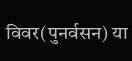विवर(पुनर्वसन) या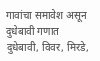गावांचा समावेश असून दुधेबावी गणात दुधेबावी, विवर, मिरडे,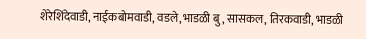शेरेशिंदेवाडी, नाईकबोमवाडी, वडले,भाडळी बु, सासकल, तिरकवाडी, भाडळी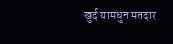खुर्द यामधुन मतदार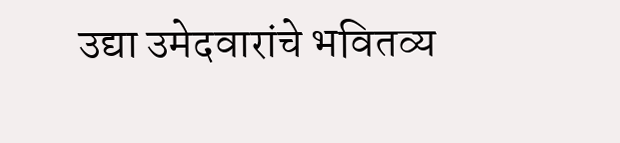उद्या उमेदवारांचे भवितव्य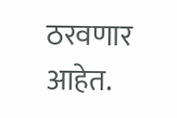ठरवणार आहेत.